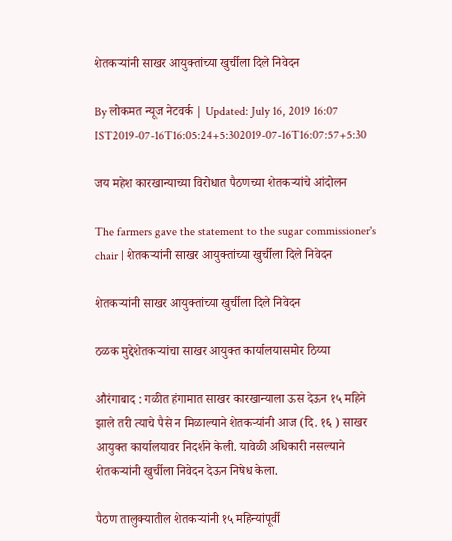शेतकऱ्यांनी साखर आयुक्तांच्या खुर्चीला दिले निवेदन

By लोकमत न्यूज नेटवर्क | Updated: July 16, 2019 16:07 IST2019-07-16T16:05:24+5:302019-07-16T16:07:57+5:30

जय महेश कारखान्याच्या विरोधात पैठणच्या शेतकऱ्यांचे आंदोलन

The farmers gave the statement to the sugar commissioner's chair | शेतकऱ्यांनी साखर आयुक्तांच्या खुर्चीला दिले निवेदन

शेतकऱ्यांनी साखर आयुक्तांच्या खुर्चीला दिले निवेदन

ठळक मुद्देशेतकऱ्यांचा साखर आयुक्त कार्यालयासमोर ठिय्या

औरंगाबाद : गळीत हंगामात साखर कारखान्याला ऊस देऊन १५ महिने झाले तरी त्याचे पैसे न मिळाल्याने शेतकऱ्यांनी आज (दि. १६ ) साखर आयुक्त कार्यालयावर निदर्शने केली. यावेळी अधिकारी नसल्याने शेतकऱ्यांनी खुर्चीला निवेदन देऊन निषेध केला.

पैठण तालुक्यातील शेतकऱ्यांनी १५ महिन्यांपूर्वी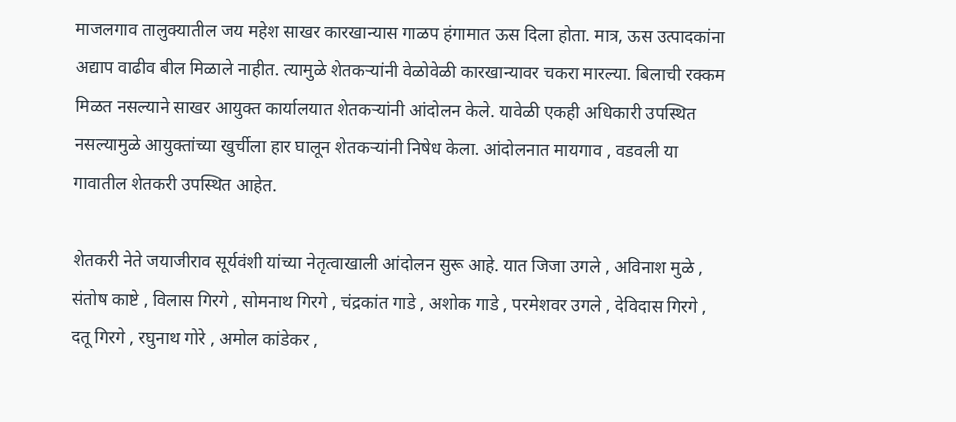माजलगाव तालुक्यातील जय महेश साखर कारखान्यास गाळप हंगामात ऊस दिला होता. मात्र, ऊस उत्पादकांना अद्याप वाढीव बील मिळाले नाहीत. त्यामुळे शेतकऱ्यांनी वेळोवेळी कारखान्यावर चकरा मारल्या. बिलाची रक्कम मिळत नसल्याने साखर आयुक्त कार्यालयात शेतकऱ्यांनी आंदोलन केले. यावेळी एकही अधिकारी उपस्थित नसल्यामुळे आयुक्तांच्या खुर्चीला हार घालून शेतकऱ्यांनी निषेध केला. आंदोलनात मायगाव , वडवली या गावातील शेतकरी उपस्थित आहेत.

शेतकरी नेते जयाजीराव सूर्यवंशी यांच्या नेतृत्वाखाली आंदोलन सुरू आहे. यात जिजा उगले , अविनाश मुळे , संतोष काष्टे , विलास गिरगे , सोमनाथ गिरगे , चंद्रकांत गाडे , अशोक गाडे , परमेशवर उगले , देविदास गिरगे ,  दतू गिरगे , रघुनाथ गोरे , अमोल कांडेकर ,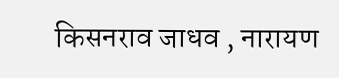किसनराव जाधव , नारायण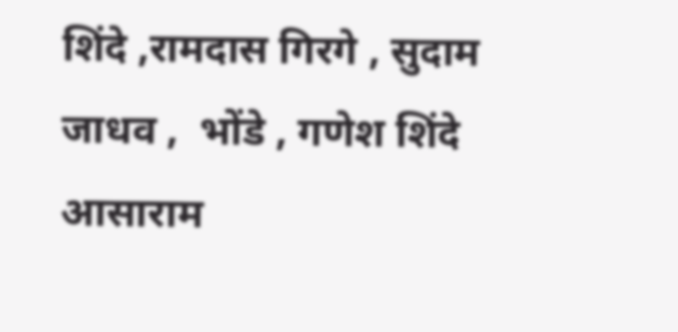शिंदे ,रामदास गिरगे , सुदाम जाधव ,  भोंडे , गणेश शिंदे  आसाराम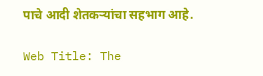पाचे आदी शेतकऱ्यांचा सहभाग आहे.

Web Title: The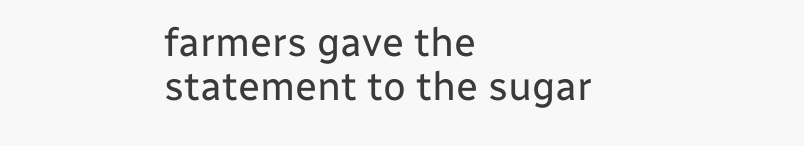farmers gave the statement to the sugar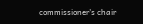commissioner's chair